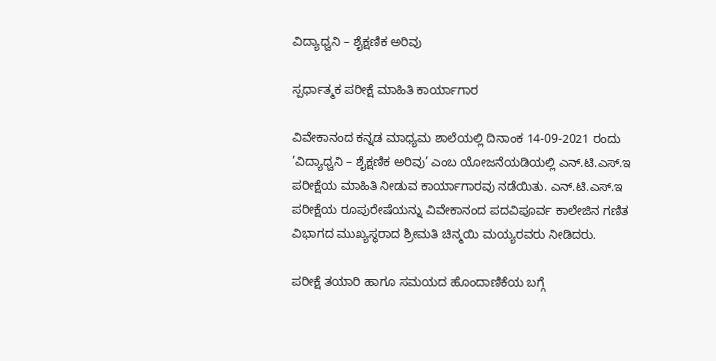ವಿದ್ಯಾಧ್ವನಿ – ಶೈಕ್ಷಣಿಕ ಅರಿವು

ಸ್ಪರ್ಧಾತ್ಮಕ ಪರೀಕ್ಷೆ ಮಾಹಿತಿ ಕಾರ್ಯಾಗಾರ

ವಿವೇಕಾನಂದ ಕನ್ನಡ ಮಾಧ್ಯಮ ಶಾಲೆಯಲ್ಲಿ ದಿನಾಂಕ 14-09-2021 ರಂದು ’ವಿದ್ಯಾಧ್ವನಿ – ಶೈಕ್ಷಣಿಕ ಅರಿವು’ ಎಂಬ ಯೋಜನೆಯಡಿಯಲ್ಲಿ ಎನ್.ಟಿ.ಎಸ್.ಇ ಪರೀಕ್ಷೆಯ ಮಾಹಿತಿ ನೀಡುವ ಕಾರ್ಯಾಗಾರವು ನಡೆಯಿತು. ಎನ್.ಟಿ.ಎಸ್.ಇ ಪರೀಕ್ಷೆಯ ರೂಪುರೇಷೆಯನ್ನು ವಿವೇಕಾನಂದ ಪದವಿಪೂರ್ವ ಕಾಲೇಜಿನ ಗಣಿತ ವಿಭಾಗದ ಮುಖ್ಯಸ್ಥರಾದ ಶ್ರೀಮತಿ ಚಿನ್ಮಯಿ ಮಯ್ಯರವರು ನೀಡಿದರು.

ಪರೀಕ್ಷೆ ತಯಾರಿ ಹಾಗೂ ಸಮಯದ ಹೊಂದಾಣಿಕೆಯ ಬಗ್ಗೆ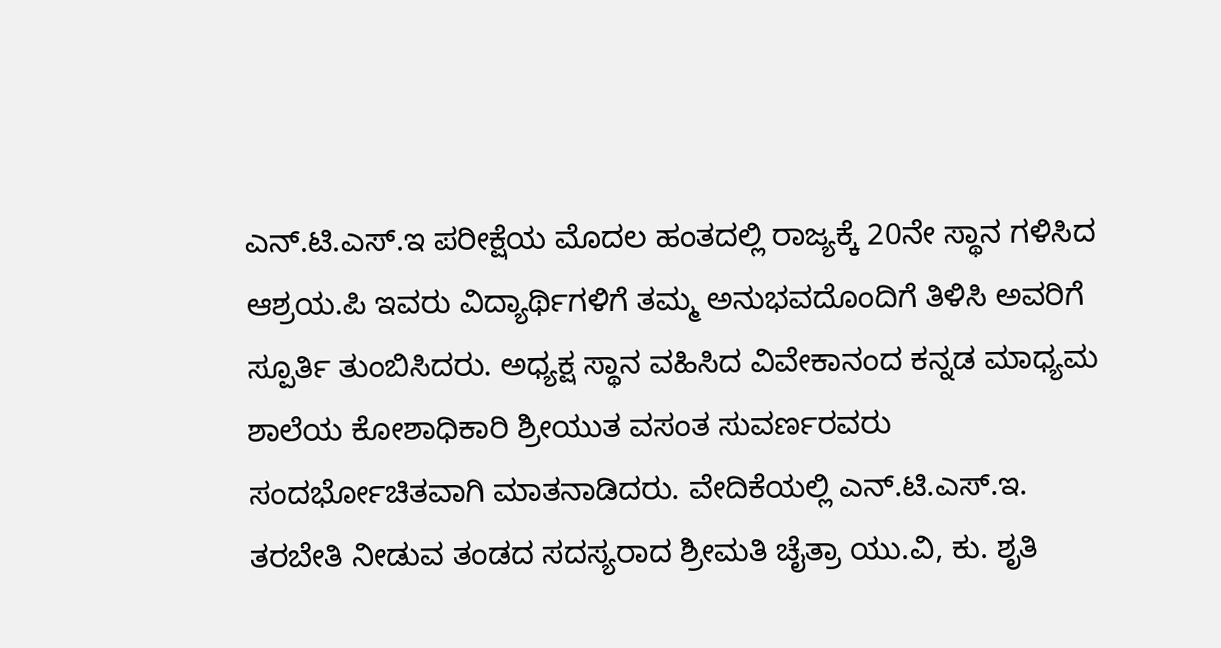ಎನ್.ಟಿ.ಎಸ್.ಇ ಪರೀಕ್ಷೆಯ ಮೊದಲ ಹಂತದಲ್ಲಿ ರಾಜ್ಯಕ್ಕೆ 20ನೇ ಸ್ಥಾನ ಗಳಿಸಿದ ಆಶ್ರಯ.ಪಿ ಇವರು ವಿದ್ಯಾರ್ಥಿಗಳಿಗೆ ತಮ್ಮ ಅನುಭವದೊಂದಿಗೆ ತಿಳಿಸಿ ಅವರಿಗೆ ಸ್ಪೂರ್ತಿ ತುಂಬಿಸಿದರು. ಅಧ್ಯಕ್ಷ ಸ್ಥಾನ ವಹಿಸಿದ ವಿವೇಕಾನಂದ ಕನ್ನಡ ಮಾಧ್ಯಮ ಶಾಲೆಯ ಕೋಶಾಧಿಕಾರಿ ಶ್ರೀಯುತ ವಸಂತ ಸುವರ್ಣರವರು ಸಂದರ್ಭೋಚಿತವಾಗಿ ಮಾತನಾಡಿದರು. ವೇದಿಕೆಯಲ್ಲಿ ಎನ್.ಟಿ.ಎಸ್.ಇ. ತರಬೇತಿ ನೀಡುವ ತಂಡದ ಸದಸ್ಯರಾದ ಶ್ರೀಮತಿ ಚೈತ್ರಾ ಯು.ವಿ, ಕು. ಶೃತಿ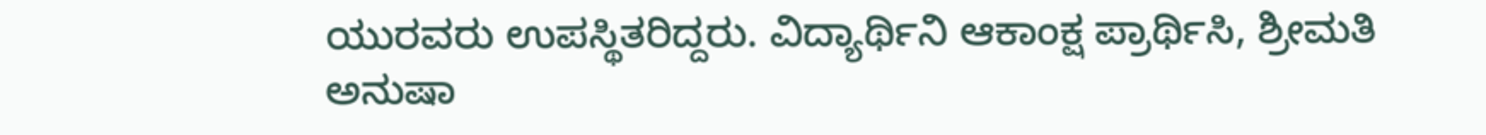ಯುರವರು ಉಪಸ್ಥಿತರಿದ್ದರು. ವಿದ್ಯಾರ್ಥಿನಿ ಆಕಾಂಕ್ಷ ಪ್ರಾರ್ಥಿಸಿ, ಶ್ರೀಮತಿ ಅನುಷಾ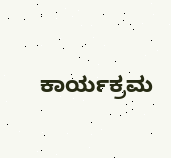ಕಾರ್ಯಕ್ರಮ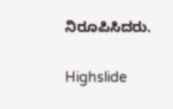ನಿರೂಪಿಸಿದರು.

Highslide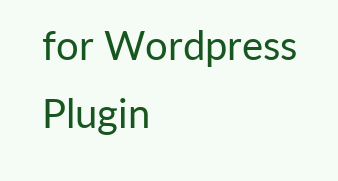for Wordpress Plugin